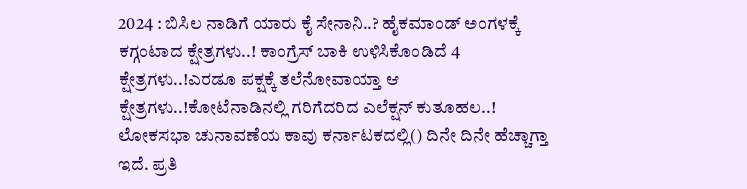2024 : ಬಿಸಿಲ ನಾಡಿಗೆ ಯಾರು ಕೈ ಸೇನಾನಿ..? ಹೈಕಮಾಂಡ್ ಅಂಗಳಕ್ಕೆ ಕಗ್ಗಂಟಾದ ಕ್ಷೇತ್ರಗಳು..! ಕಾಂಗ್ರೆಸ್ ಬಾಕಿ ಉಳಿಸಿಕೊಂಡಿದೆ 4 ಕ್ಷೇತ್ರಗಳು..!ಎರಡೂ ಪಕ್ಷಕ್ಕೆ ತಲೆನೋವಾಯ್ತಾ ಆ ಕ್ಷೇತ್ರಗಳು..!ಕೋಟೆನಾಡಿನಲ್ಲಿ ಗರಿಗೆದರಿದ ಎಲೆಕ್ಷನ್‌ ಕುತೂಹಲ..! ಲೋಕಸಭಾ ಚುನಾವಣೆಯ ಕಾವು ಕರ್ನಾಟಕದಲ್ಲಿ() ದಿನೇ ದಿನೇ ಹೆಚ್ಚಾಗ್ತಾ ಇದೆ. ಪ್ರತಿ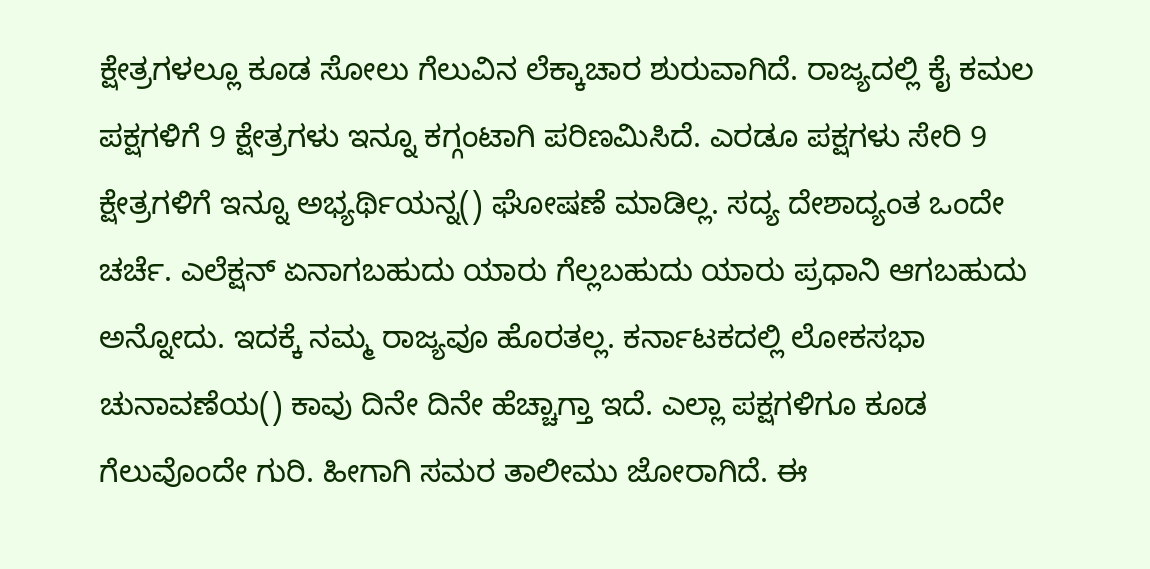ಕ್ಷೇತ್ರಗಳಲ್ಲೂ ಕೂಡ ಸೋಲು ಗೆಲುವಿನ ಲೆಕ್ಕಾಚಾರ ಶುರುವಾಗಿದೆ. ರಾಜ್ಯದಲ್ಲಿ ಕೈ ಕಮಲ ಪಕ್ಷಗಳಿಗೆ 9 ಕ್ಷೇತ್ರಗಳು ಇನ್ನೂ ಕಗ್ಗಂಟಾಗಿ ಪರಿಣಮಿಸಿದೆ. ಎರಡೂ ಪಕ್ಷಗಳು ಸೇರಿ 9 ಕ್ಷೇತ್ರಗಳಿಗೆ ಇನ್ನೂ ಅಭ್ಯರ್ಥಿಯನ್ನ() ಘೋಷಣೆ ಮಾಡಿಲ್ಲ. ಸದ್ಯ ದೇಶಾದ್ಯಂತ ಒಂದೇ ಚರ್ಚೆ. ಎಲೆಕ್ಷನ್ ಏನಾಗಬಹುದು ಯಾರು ಗೆಲ್ಲಬಹುದು ಯಾರು ಪ್ರಧಾನಿ ಆಗಬಹುದು ಅನ್ನೋದು. ಇದಕ್ಕೆ ನಮ್ಮ ರಾಜ್ಯವೂ ಹೊರತಲ್ಲ. ಕರ್ನಾಟಕದಲ್ಲಿ ಲೋಕಸಭಾ ಚುನಾವಣೆಯ() ಕಾವು ದಿನೇ ದಿನೇ ಹೆಚ್ಚಾಗ್ತಾ ಇದೆ. ಎಲ್ಲಾ ಪಕ್ಷಗಳಿಗೂ ಕೂಡ ಗೆಲುವೊಂದೇ ಗುರಿ. ಹೀಗಾಗಿ ಸಮರ ತಾಲೀಮು ಜೋರಾಗಿದೆ. ಈ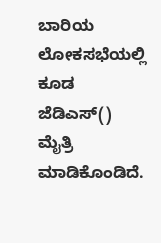ಬಾರಿಯ ಲೋಕಸಭೆಯಲ್ಲಿ ಕೂಡ ಜೆಡಿಎಸ್() ಮೈತ್ರಿ ಮಾಡಿಕೊಂಡಿದೆ.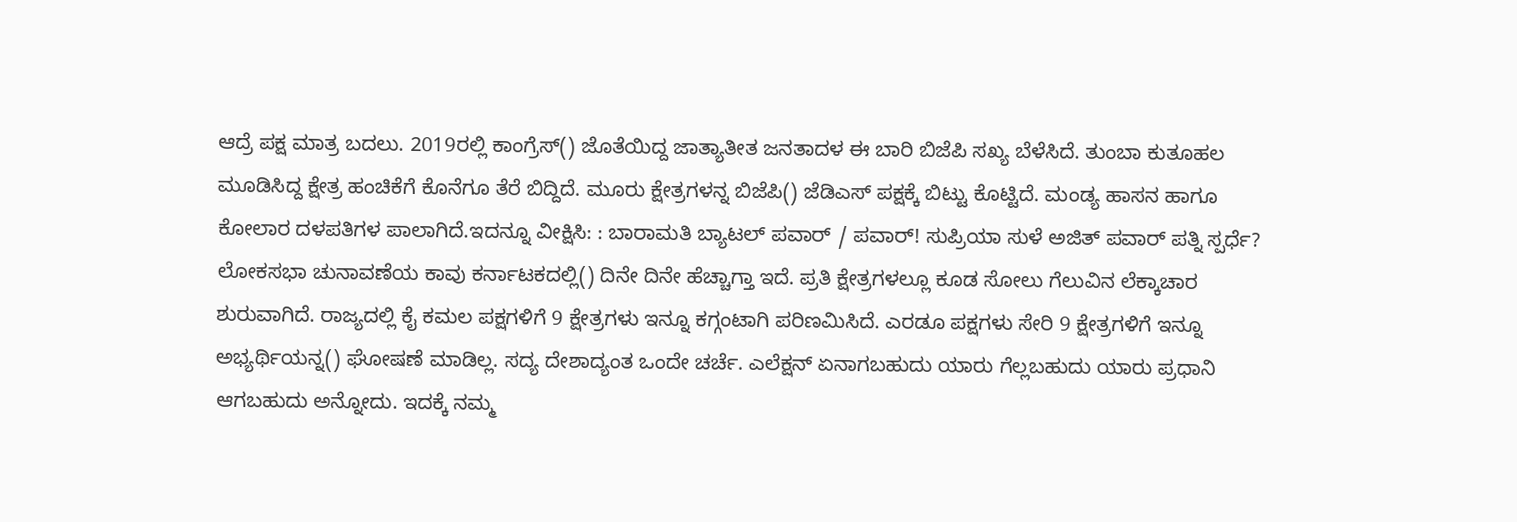ಆದ್ರೆ ಪಕ್ಷ ಮಾತ್ರ ಬದಲು. 2019ರಲ್ಲಿ ಕಾಂಗ್ರೆಸ್() ಜೊತೆಯಿದ್ದ ಜಾತ್ಯಾತೀತ ಜನತಾದಳ ಈ ಬಾರಿ ಬಿಜೆಪಿ ಸಖ್ಯ ಬೆಳೆಸಿದೆ. ತುಂಬಾ ಕುತೂಹಲ ಮೂಡಿಸಿದ್ದ ಕ್ಷೇತ್ರ ಹಂಚಿಕೆಗೆ ಕೊನೆಗೂ ತೆರೆ ಬಿದ್ದಿದೆ. ಮೂರು ಕ್ಷೇತ್ರಗಳನ್ನ ಬಿಜೆಪಿ() ಜೆಡಿಎಸ್ ಪಕ್ಷಕ್ಕೆ ಬಿಟ್ಟು ಕೊಟ್ಟಿದೆ. ಮಂಡ್ಯ ಹಾಸನ ಹಾಗೂ ಕೋಲಾರ ದಳಪತಿಗಳ ಪಾಲಾಗಿದೆ.ಇದನ್ನೂ ವೀಕ್ಷಿಸಿ: : ಬಾರಾಮತಿ ಬ್ಯಾಟಲ್ ಪವಾರ್ / ಪವಾರ್! ಸುಪ್ರಿಯಾ ಸುಳೆ ಅಜಿತ್ ಪವಾರ್ ಪತ್ನಿ ಸ್ಪರ್ಧೆ? ಲೋಕಸಭಾ ಚುನಾವಣೆಯ ಕಾವು ಕರ್ನಾಟಕದಲ್ಲಿ() ದಿನೇ ದಿನೇ ಹೆಚ್ಚಾಗ್ತಾ ಇದೆ. ಪ್ರತಿ ಕ್ಷೇತ್ರಗಳಲ್ಲೂ ಕೂಡ ಸೋಲು ಗೆಲುವಿನ ಲೆಕ್ಕಾಚಾರ ಶುರುವಾಗಿದೆ. ರಾಜ್ಯದಲ್ಲಿ ಕೈ ಕಮಲ ಪಕ್ಷಗಳಿಗೆ 9 ಕ್ಷೇತ್ರಗಳು ಇನ್ನೂ ಕಗ್ಗಂಟಾಗಿ ಪರಿಣಮಿಸಿದೆ. ಎರಡೂ ಪಕ್ಷಗಳು ಸೇರಿ 9 ಕ್ಷೇತ್ರಗಳಿಗೆ ಇನ್ನೂ ಅಭ್ಯರ್ಥಿಯನ್ನ() ಘೋಷಣೆ ಮಾಡಿಲ್ಲ. ಸದ್ಯ ದೇಶಾದ್ಯಂತ ಒಂದೇ ಚರ್ಚೆ. ಎಲೆಕ್ಷನ್ ಏನಾಗಬಹುದು ಯಾರು ಗೆಲ್ಲಬಹುದು ಯಾರು ಪ್ರಧಾನಿ ಆಗಬಹುದು ಅನ್ನೋದು. ಇದಕ್ಕೆ ನಮ್ಮ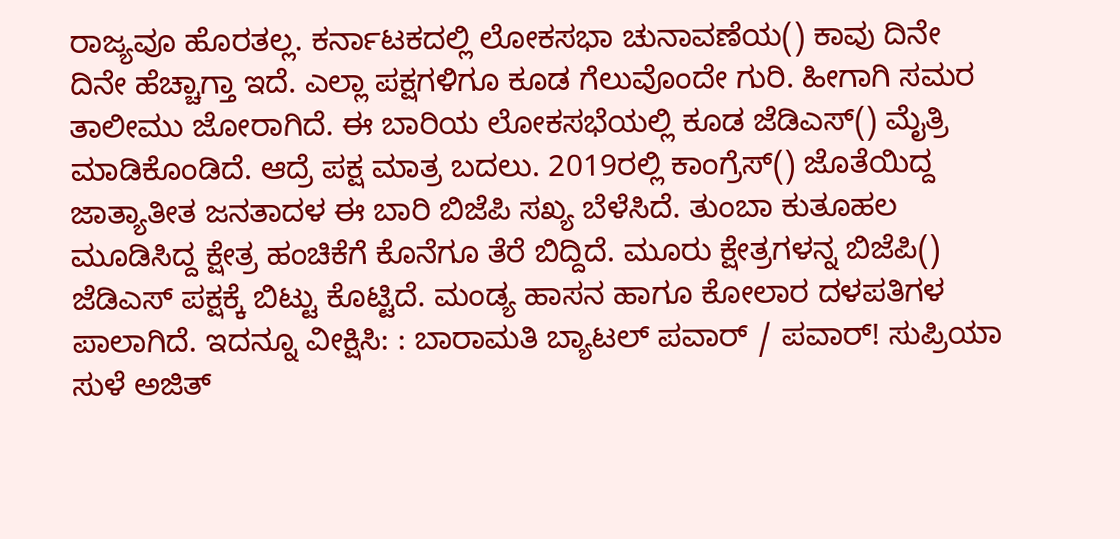ರಾಜ್ಯವೂ ಹೊರತಲ್ಲ. ಕರ್ನಾಟಕದಲ್ಲಿ ಲೋಕಸಭಾ ಚುನಾವಣೆಯ() ಕಾವು ದಿನೇ ದಿನೇ ಹೆಚ್ಚಾಗ್ತಾ ಇದೆ. ಎಲ್ಲಾ ಪಕ್ಷಗಳಿಗೂ ಕೂಡ ಗೆಲುವೊಂದೇ ಗುರಿ. ಹೀಗಾಗಿ ಸಮರ ತಾಲೀಮು ಜೋರಾಗಿದೆ. ಈ ಬಾರಿಯ ಲೋಕಸಭೆಯಲ್ಲಿ ಕೂಡ ಜೆಡಿಎಸ್() ಮೈತ್ರಿ ಮಾಡಿಕೊಂಡಿದೆ. ಆದ್ರೆ ಪಕ್ಷ ಮಾತ್ರ ಬದಲು. 2019ರಲ್ಲಿ ಕಾಂಗ್ರೆಸ್() ಜೊತೆಯಿದ್ದ ಜಾತ್ಯಾತೀತ ಜನತಾದಳ ಈ ಬಾರಿ ಬಿಜೆಪಿ ಸಖ್ಯ ಬೆಳೆಸಿದೆ. ತುಂಬಾ ಕುತೂಹಲ ಮೂಡಿಸಿದ್ದ ಕ್ಷೇತ್ರ ಹಂಚಿಕೆಗೆ ಕೊನೆಗೂ ತೆರೆ ಬಿದ್ದಿದೆ. ಮೂರು ಕ್ಷೇತ್ರಗಳನ್ನ ಬಿಜೆಪಿ() ಜೆಡಿಎಸ್ ಪಕ್ಷಕ್ಕೆ ಬಿಟ್ಟು ಕೊಟ್ಟಿದೆ. ಮಂಡ್ಯ ಹಾಸನ ಹಾಗೂ ಕೋಲಾರ ದಳಪತಿಗಳ ಪಾಲಾಗಿದೆ. ಇದನ್ನೂ ವೀಕ್ಷಿಸಿ: : ಬಾರಾಮತಿ ಬ್ಯಾಟಲ್ ಪವಾರ್ / ಪವಾರ್! ಸುಪ್ರಿಯಾ ಸುಳೆ ಅಜಿತ್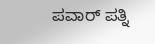ಪವಾರ್ ಪತ್ನಿ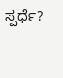ಸ್ಪರ್ಧೆ?